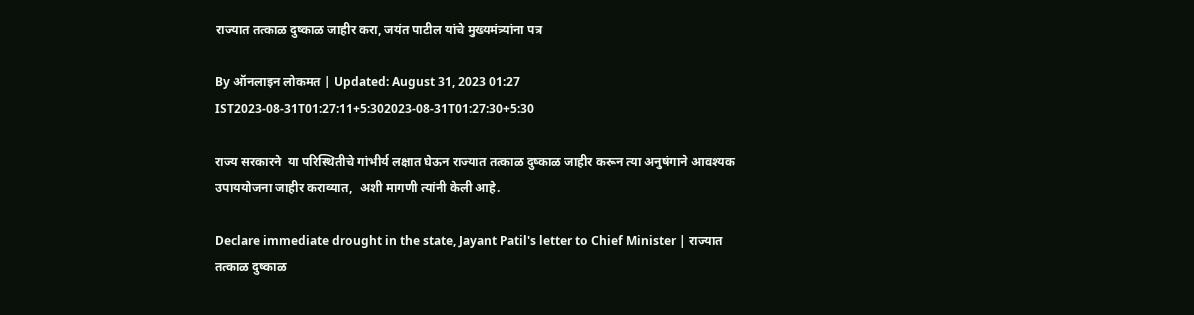राज्यात तत्काळ दुष्काळ जाहीर करा, जयंत पाटील यांचे मुख्यमंत्र्यांना पत्र

By ऑनलाइन लोकमत | Updated: August 31, 2023 01:27 IST2023-08-31T01:27:11+5:302023-08-31T01:27:30+5:30

राज्य सरकारने  या परिस्थितीचे गांभीर्य लक्षात घेऊन राज्यात तत्काळ दुष्काळ जाहीर करून त्या अनुषंगाने आवश्यक उपाययोजना जाहीर कराव्यात,  अशी मागणी त्यांनी केली आहे.

Declare immediate drought in the state, Jayant Patil's letter to Chief Minister | राज्यात तत्काळ दुष्काळ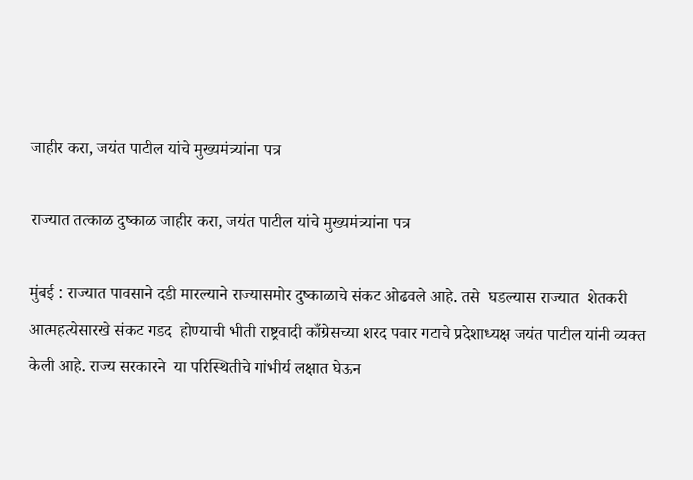जाहीर करा, जयंत पाटील यांचे मुख्यमंत्र्यांना पत्र

राज्यात तत्काळ दुष्काळ जाहीर करा, जयंत पाटील यांचे मुख्यमंत्र्यांना पत्र

मुंबई : राज्यात पावसाने दडी मारल्याने राज्यासमोर दुष्काळाचे संकट ओढवले आहे. तसे  घडल्यास राज्यात  शेतकरी आत्महत्येसारखे संकट गडद  होण्याची भीती राष्ट्रवादी काँग्रेसच्या शरद पवार गटाचे प्रदेशाध्यक्ष जयंत पाटील यांनी व्यक्त केली आहे. राज्य सरकारने  या परिस्थितीचे गांभीर्य लक्षात घेऊन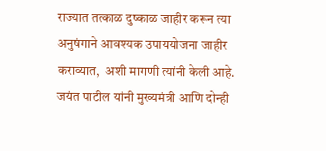राज्यात तत्काळ दुष्काळ जाहीर करून त्या अनुषंगाने आवश्यक उपाययोजना जाहीर कराव्यात,  अशी मागणी त्यांनी केली आहे.
जयंत पाटील यांनी मुख्यमंत्री आणि दोन्ही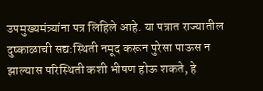उपमुख्यमंत्र्यांना पत्र लिहिले आहे. या पत्रात राज्यातील दुष्काळाची सद्य:स्थिती नमूद करून पुरेसा पाऊस न झाल्यास परिस्थिती कशी भीषण होऊ शकते, हे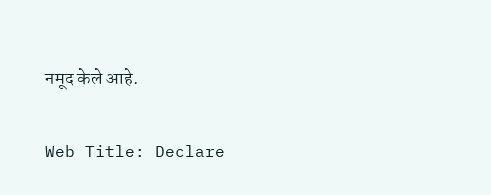नमूद केले आहे.

Web Title: Declare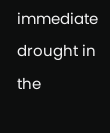immediate drought in the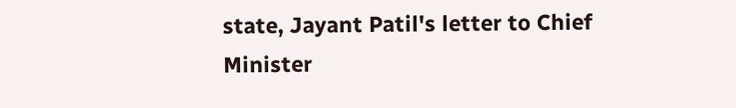state, Jayant Patil's letter to Chief Minister